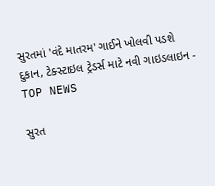સુરતમાં 'વંદે માતરમ' ગાઈને ખોલવી પડશે દુકાન, ટેક્સ્ટાઇલ ટ્રેડર્સ માટે નવી ગાઇડલાઇન - TOP NEWS

સુરત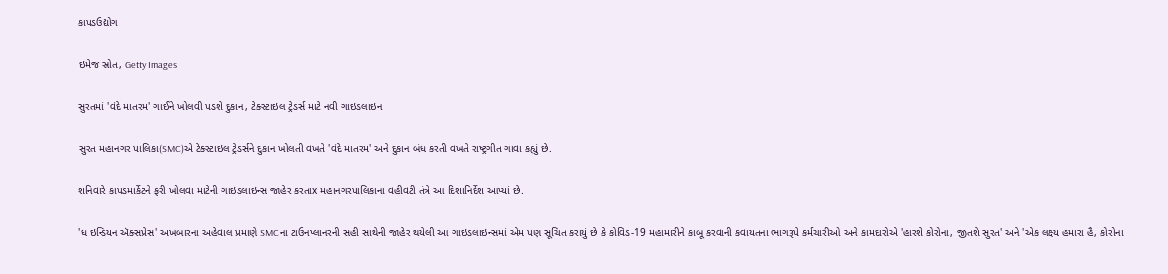કાપડઉદ્યોગ

ઇમેજ સ્રોત, Getty Images

સુરતમાં 'વંદે માતરમ' ગાઈને ખોલવી પડશે દુકાન, ટેક્સ્ટાઇલ ટ્રેડર્સ માટે નવી ગાઇડલાઇન

સુરત મહાનગર પાલિકા(SMC)એ ટેક્સ્ટાઇલ ટ્રેડર્સને દુકાન ખોલતી વખતે 'વંદે માતરમ' અને દુકાન બંધ કરતી વખતે રાષ્ટ્રગીત ગાવા કહ્યું છે.

શનિવારે કાપડમાર્કેટને ફરી ખોલવા માટેની ગાઇડલાઇન્સ જાહેર કરતાx મહાનગરપાલિકાના વહીવટી તંત્રે આ દિશાનિર્દેશ આપ્યાં છે.

'ધ ઇન્ડિયન ઍક્સપ્રેસ' અખબારના અહેવાલ પ્રમાણે SMCના ટાઉનપ્લાનરની સહી સાથેની જાહેર થયેલી આ ગાઇડલાઇન્સમાં એમ પણ સૂચિત કરાયું છે કે કોવિડ-19 મહામારીને કાબૂ કરવાની કવાયતના ભાગરૂપે કર્મચારીઓ અને કામદારોએ 'હારશે કોરોના, જીતશે સુરત' અને 'એક લક્ષ્ય હમારા હૈ, કોરોના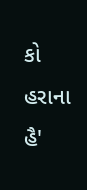કો હરાના હૈ'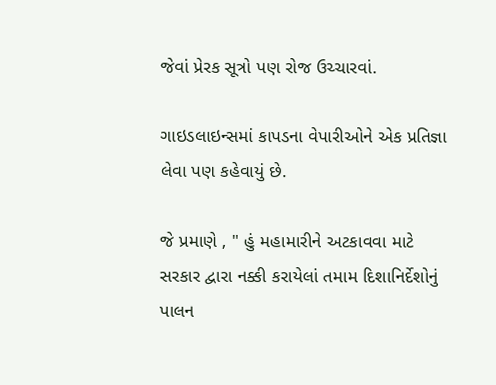જેવાં પ્રેરક સૂત્રો પણ રોજ ઉચ્ચારવાં.

ગાઇડલાઇન્સમાં કાપડના વેપારીઓને એક પ્રતિજ્ઞા લેવા પણ કહેવાયું છે.

જે પ્રમાણે , " હું મહામારીને અટકાવવા માટે સરકાર દ્વારા નક્કી કરાયેલાં તમામ દિશાનિર્દેશોનું પાલન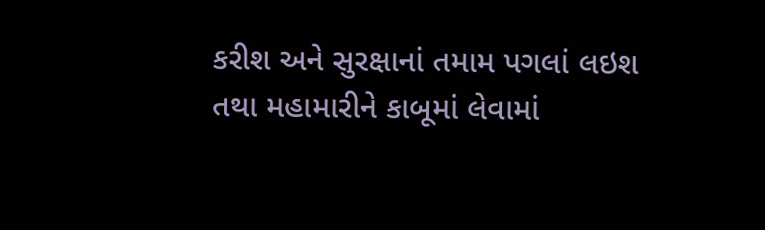કરીશ અને સુરક્ષાનાં તમામ પગલાં લઇશ તથા મહામારીને કાબૂમાં લેવામાં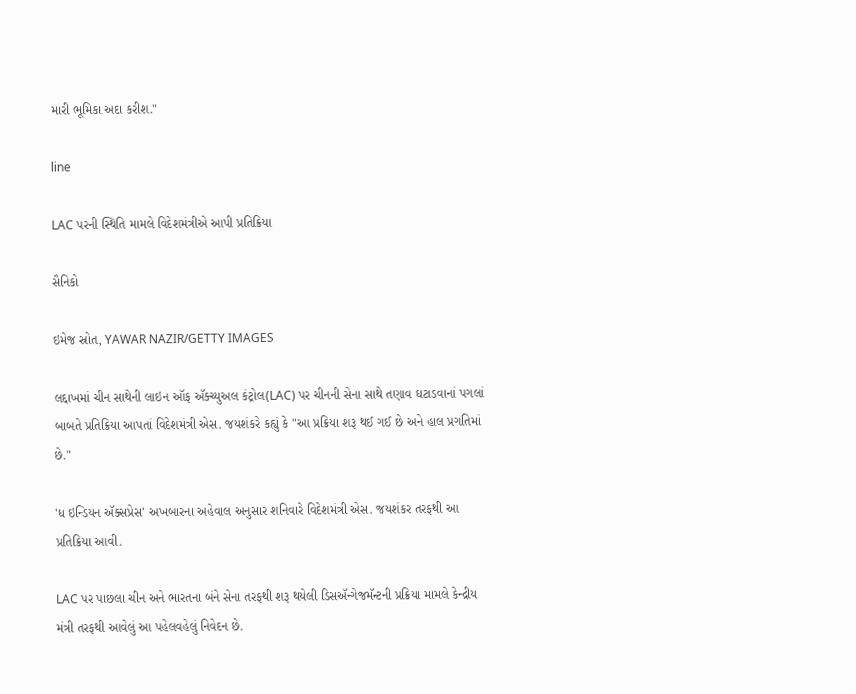મારી ભૂમિકા અદા કરીશ."

line

LAC પરની સ્થિતિ મામલે વિદેશમંત્રીએ આપી પ્રતિક્રિયા

સૈનિકો

ઇમેજ સ્રોત, YAWAR NAZIR/GETTY IMAGES

લદ્દાખમાં ચીન સાથેની લાઇન ઑફ ઍક્ચ્યુઅલ કંટ્રોલ(LAC) પર ચીનની સેના સાથે તણાવ ઘટાડવાનાં પગલાં બાબતે પ્રતિક્રિયા આપતાં વિદેશમંત્રી એસ. જયશંકરે કહ્યું કે "આ પ્રક્રિયા શરૂ થઈ ગઈ છે અને હાલ પ્રગતિમાં છે."

'ધ ઇન્ડિયન ઍક્સપ્રેસ' અખબારના અહેવાલ અનુસાર શનિવારે વિદેશમંત્રી એસ. જયશંકર તરફથી આ પ્રતિક્રિયા આવી.

LAC પર પાછલા ચીન અને ભારતના બંને સેના તરફથી શરૂ થયેલી ડિસઍન્ગેજમૅન્ટની પ્રક્રિયા મામલે કેન્દ્રીય મંત્રી તરફથી આવેલું આ પહેલવહેલું નિવેદન છે.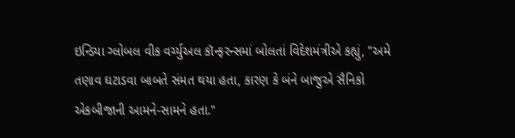ઇન્ડિયા ગ્લોબલ વીક વર્ચ્યુઅલ કૉન્ફરન્સમાં બોલતાં વિદેશમંત્રીએ કહ્યું, "અમે તણાવ ઘટાડવા બાબતે સંમત થયા હતા, કારણ કે બંને બાજુએ સૈનિકો એકબીજાની આમને-સામને હતા."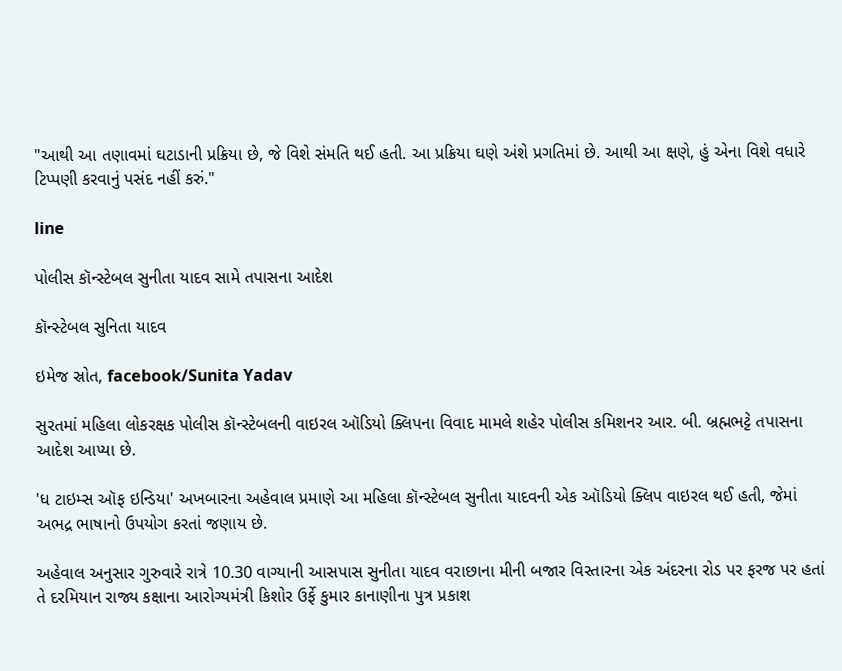"આથી આ તણાવમાં ઘટાડાની પ્રક્રિયા છે, જે વિશે સંમતિ થઈ હતી. આ પ્રક્રિયા ઘણે અંશે પ્રગતિમાં છે. આથી આ ક્ષણે, હું એના વિશે વધારે ટિપ્પણી કરવાનું પસંદ નહીં કરું."

line

પોલીસ કૉન્સ્ટેબલ સુનીતા યાદવ સામે તપાસના આદેશ

કૉન્સ્ટેબલ સુનિતા યાદવ

ઇમેજ સ્રોત, facebook/Sunita Yadav

સુરતમાં મહિલા લોકરક્ષક પોલીસ કૉન્સ્ટેબલની વાઇરલ ઑડિયો ક્લિપના વિવાદ મામલે શહેર પોલીસ કમિશનર આર. બી. બ્રહ્મભટ્ટે તપાસના આદેશ આપ્યા છે.

'ધ ટાઇમ્સ ઑફ ઇન્ડિયા' અખબારના અહેવાલ પ્રમાણે આ મહિલા કૉન્સ્ટેબલ સુનીતા યાદવની એક ઑડિયો ક્લિપ વાઇરલ થઈ હતી, જેમાં અભદ્ર ભાષાનો ઉપયોગ કરતાં જણાય છે.

અહેવાલ અનુસાર ગુરુવારે રાત્રે 10.30 વાગ્યાની આસપાસ સુનીતા યાદવ વરાછાના મીની બજાર વિસ્તારના એક અંદરના રોડ પર ફરજ પર હતાં તે દરમિયાન રાજ્ય કક્ષાના આરોગ્યમંત્રી કિશોર ઉર્ફે કુમાર કાનાણીના પુત્ર પ્રકાશ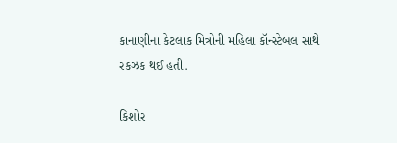કાનાણીના કેટલાક મિત્રોની મહિલા કૉન્સ્ટેબલ સાથે રકઝક થઈ હતી.

કિશોર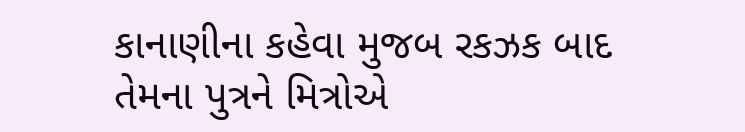કાનાણીના કહેવા મુજબ રકઝક બાદ તેમના પુત્રને મિત્રોએ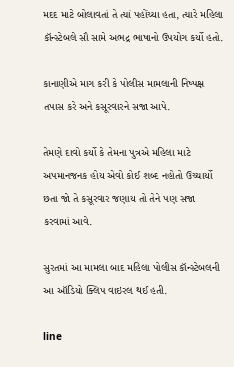મદદ માટે બોલાવતાં તે ત્યાં પહોંચ્યા હતા, ત્યારે મહિલા કૉન્સ્ટેબલે સૌ સામે અભદ્ર ભાષાનો ઉપયોગ કર્યો હતો.

કાનાણીએ માગ કરી કે પોલીસ મામલાની નિષ્પક્ષ તપાસ કરે અને કસૂરવારને સજા આપે.

તેમણે દાવો કર્યો કે તેમના પુત્રએ મહિલા માટે અપમાનજનક હોય એવો કોઈ શબ્દ નહોતો ઉચ્ચાર્યો છતા જો તે કસૂરવાર જણાય તો તેને પણ સજા કરવામાં આવે.

સુરતમાં આ મામલા બાદ મહિલા પોલીસ કૉન્સ્ટેબલની આ ઑડિયો ક્લિપ વાઇરલ થઈ હતી.

line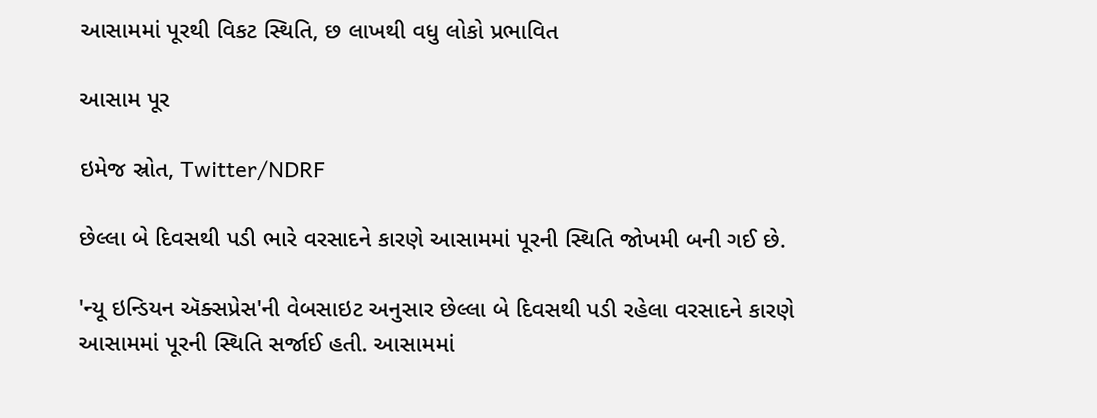આસામમાં પૂરથી વિકટ સ્થિતિ, છ લાખથી વધુ લોકો પ્રભાવિત

આસામ પૂર

ઇમેજ સ્રોત, Twitter/NDRF

છેલ્લા બે દિવસથી પડી ભારે વરસાદને કારણે આસામમાં પૂરની સ્થિતિ જોખમી બની ગઈ છે.

'ન્યૂ ઇન્ડિયન ઍક્સપ્રેસ'ની વેબસાઇટ અનુસાર છેલ્લા બે દિવસથી પડી રહેલા વરસાદને કારણે આસામમાં પૂરની સ્થિતિ સર્જાઈ હતી. આસામમાં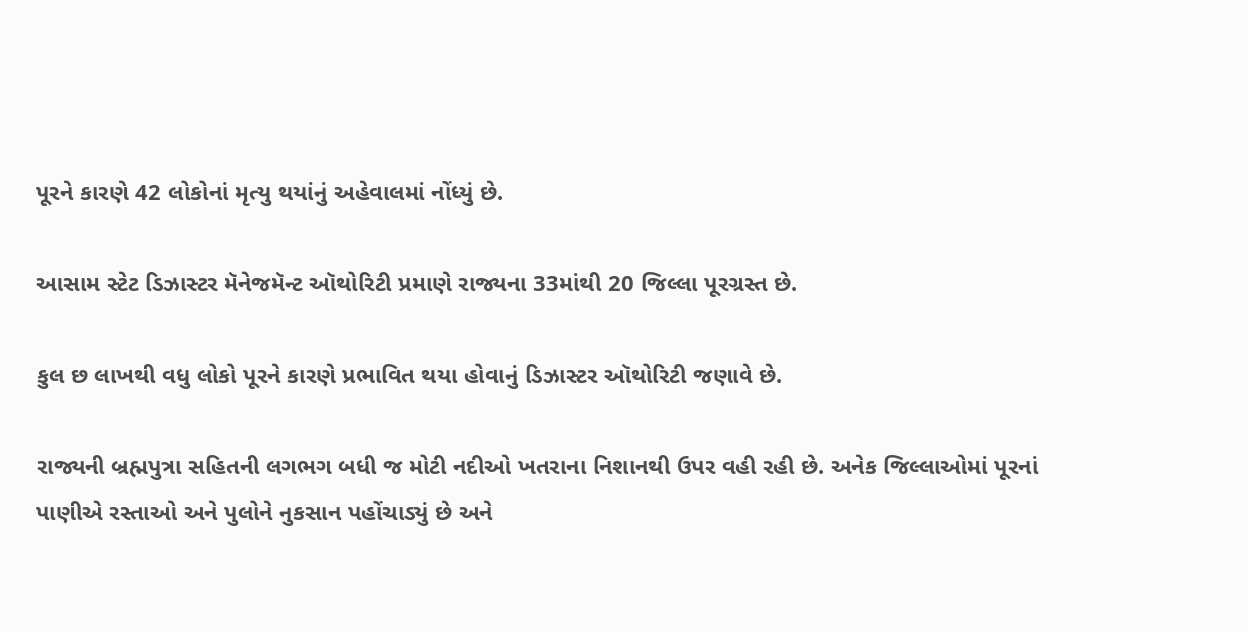પૂરને કારણે 42 લોકોનાં મૃત્યુ થયાંનું અહેવાલમાં નોંધ્યું છે.

આસામ સ્ટેટ ડિઝાસ્ટર મૅનેજમૅન્ટ ઑથોરિટી પ્રમાણે રાજ્યના 33માંથી 20 જિલ્લા પૂરગ્રસ્ત છે.

કુલ છ લાખથી વધુ લોકો પૂરને કારણે પ્રભાવિત થયા હોવાનું ડિઝાસ્ટર ઑથોરિટી જણાવે છે.

રાજ્યની બ્રહ્મપુત્રા સહિતની લગભગ બધી જ મોટી નદીઓ ખતરાના નિશાનથી ઉપર વહી રહી છે. અનેક જિલ્લાઓમાં પૂરનાં પાણીએ રસ્તાઓ અને પુલોને નુકસાન પહોંચાડ્યું છે અને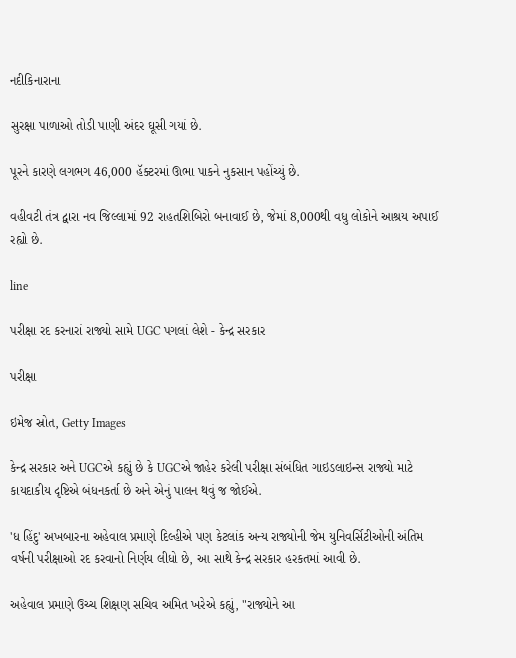નદીકિનારાના

સુરક્ષા પાળાઓ તોડી પાણી અંદર ઘૂસી ગયાં છે.

પૂરને કારણે લગભગ 46,000 હૅક્ટરમાં ઊભા પાકને નુકસાન પહોંચ્યું છે.

વહીવટી તંત્ર દ્વારા નવ જિલ્લામાં 92 રાહતશિબિરો બનાવાઈ છે, જેમાં 8,000થી વધુ લોકોને આશ્રય અપાઈ રહ્યો છે.

line

પરીક્ષા રદ કરનારાં રાજ્યો સામે UGC પગલાં લેશે - કેન્દ્ર સરકાર

પરીક્ષા

ઇમેજ સ્રોત, Getty Images

કેન્દ્ર સરકાર અને UGCએ કહ્યું છે કે UGCએ જાહેર કરેલી પરીક્ષા સંબંધિત ગાઇડલાઇન્સ રાજ્યો માટે કાયદાકીય દૃષ્ટિએ બંધનકર્તા છે અને એનું પાલન થવું જ જોઈએ.

'ધ હિંદુ' અખબારના અહેવાલ પ્રમાણે દિલ્હીએ પણ કેટલાંક અન્ય રાજ્યોની જેમ યુનિવર્સિટીઓની અંતિમ વર્ષની પરીક્ષાઓ રદ કરવાનો નિર્ણય લીધો છે, આ સાથે કેન્દ્ર સરકાર હરકતમાં આવી છે.

અહેવાલ પ્રમાણે ઉચ્ચ શિક્ષણ સચિવ અમિત ખરેએ કહ્યું, "રાજ્યોને આ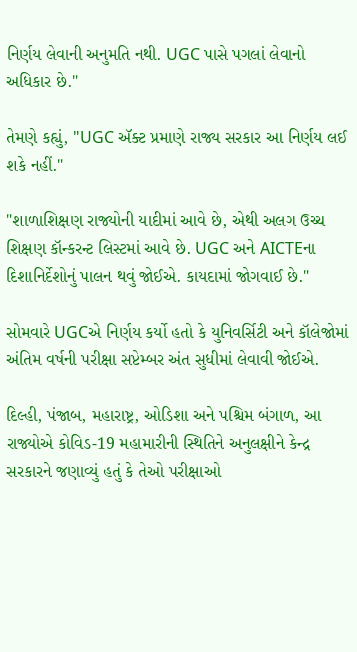નિર્ણય લેવાની અનુમતિ નથી. UGC પાસે પગલાં લેવાનો અધિકાર છે."

તેમણે કહ્યું, "UGC ઍક્ટ પ્રમાણે રાજ્ય સરકાર આ નિર્ણય લઈ શકે નહીં."

"શાળાશિક્ષણ રાજ્યોની યાદીમાં આવે છે, એથી અલગ ઉચ્ચ શિક્ષણ કૉન્કરન્ટ લિસ્ટમાં આવે છે. UGC અને AICTEના દિશાનિર્દેશોનું પાલન થવું જોઈએ. કાયદામાં જોગવાઈ છે."

સોમવારે UGCએ નિર્ણય કર્યો હતો કે યુનિવર્સિટી અને કૉલેજોમાં અંતિમ વર્ષની પરીક્ષા સપ્ટેમ્બર અંત સુધીમાં લેવાવી જોઈએ.

દિલ્હી, પંજાબ, મહારાષ્ટ્ર, ઓડિશા અને પશ્ચિમ બંગાળ, આ રાજ્યોએ કોવિડ-19 મહામારીની સ્થિતિને અનુલક્ષીને કેન્દ્ર સરકારને જણાવ્યું હતું કે તેઓ પરીક્ષાઓ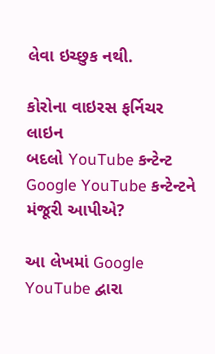લેવા ઇચ્છુક નથી.

કોરોના વાઇરસ ફર્નિચર
લાઇન
બદલો YouTube કન્ટેન્ટ
Google YouTube કન્ટેન્ટને મંજૂરી આપીએ?

આ લેખમાં Google YouTube દ્વારા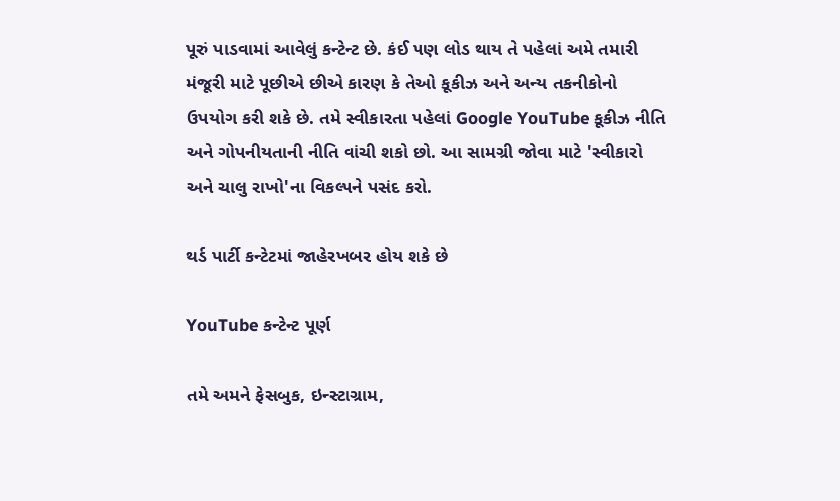પૂરું પાડવામાં આવેલું કન્ટેન્ટ છે. કંઈ પણ લોડ થાય તે પહેલાં અમે તમારી મંજૂરી માટે પૂછીએ છીએ કારણ કે તેઓ કૂકીઝ અને અન્ય તકનીકોનો ઉપયોગ કરી શકે છે. તમે સ્વીકારતા પહેલાં Google YouTube કૂકીઝ નીતિ અને ગોપનીયતાની નીતિ વાંચી શકો છો. આ સામગ્રી જોવા માટે 'સ્વીકારો અને ચાલુ રાખો'ના વિકલ્પને પસંદ કરો.

થર્ડ પાર્ટી કન્ટેટમાં જાહેરખબર હોય શકે છે

YouTube કન્ટેન્ટ પૂર્ણ

તમે અમને ફેસબુક, ઇન્સ્ટાગ્રામ,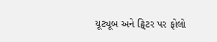યૂટ્યૂબ અને ટ્વિટર પર ફોલો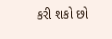કરી શકો છો